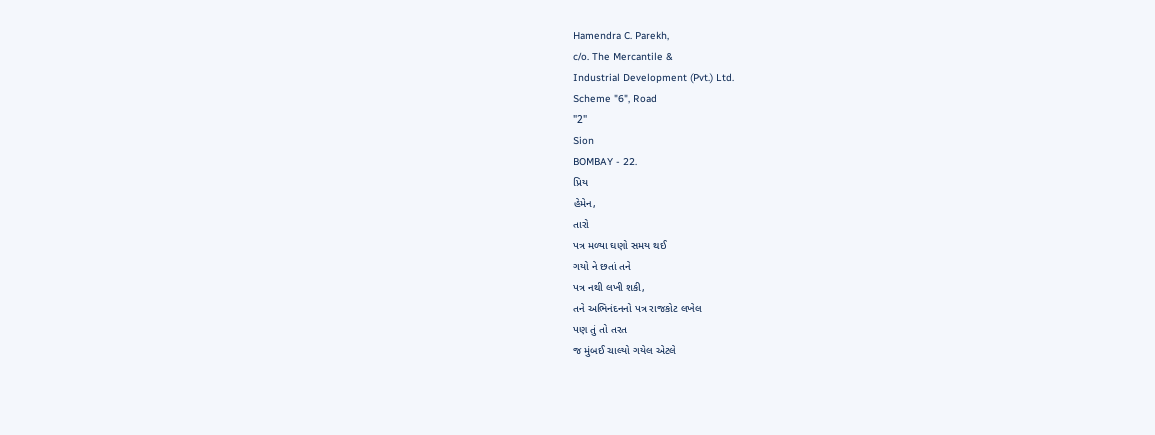Hamendra C. Parekh,
c/o. The Mercantile &
Industrial Development (Pvt.) Ltd.
Scheme "6", Road
"2"
Sion
BOMBAY - 22.
પ્રિય
હેમેન,
તારો
પત્ર મળ્યા ઘણો સમય થઈ
ગયો ને છતાં તને
પત્ર નથી લખી શકી,
તને અભિનંદનનો પત્ર રાજકોટ લખેલ
પણ તું તો તરત
જ મુંબઈ ચાલ્યો ગયેલ એટલે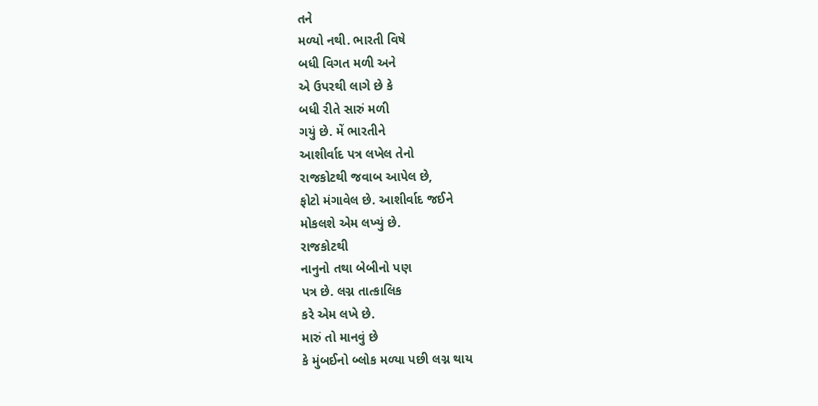તને
મળ્યો નથી. ભારતી વિષે
બધી વિગત મળી અને
એ ઉપરથી લાગે છે કે
બધી રીતે સારું મળી
ગયું છે. મેં ભારતીને
આશીર્વાદ પત્ર લખેલ તેનો
રાજકોટથી જવાબ આપેલ છે,
ફોટો મંગાવેલ છે. આશીર્વાદ જઈને
મોકલશે એમ લખ્યું છે.
રાજકોટથી
નાનુનો તથા બેબીનો પણ
પત્ર છે. લગ્ન તાત્કાલિક
કરે એમ લખે છે.
મારું તો માનવું છે
કે મુંબઈનો બ્લોક મળ્યા પછી લગ્ન થાય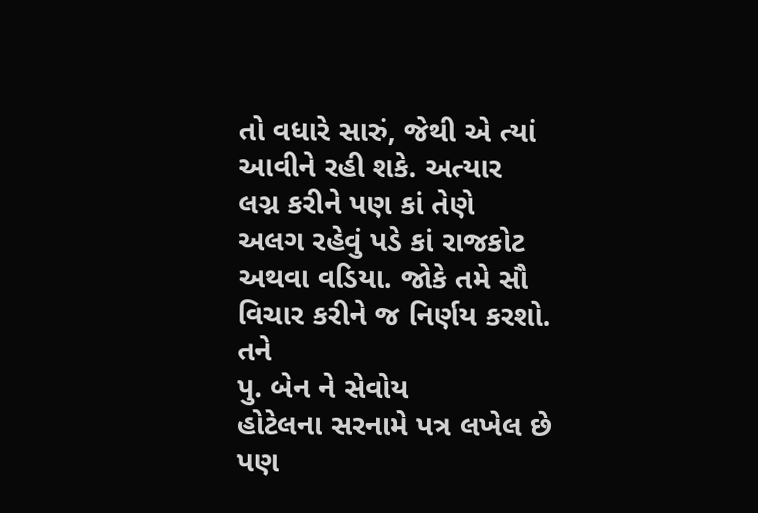તો વધારે સારું, જેથી એ ત્યાં
આવીને રહી શકે. અત્યાર
લગ્ન કરીને પણ કાં તેણે
અલગ રહેવું પડે કાં રાજકોટ
અથવા વડિયા. જોકે તમે સૌ
વિચાર કરીને જ નિર્ણય કરશો.
તને
પુ. બેન ને સેવોય
હોટેલના સરનામે પત્ર લખેલ છે
પણ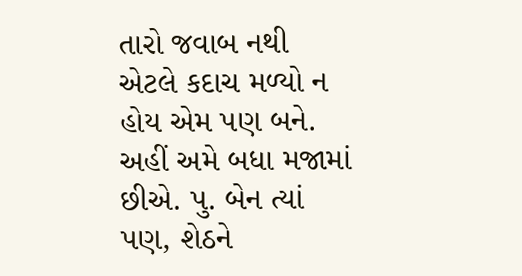તારો જવાબ નથી
એટલે કદાચ મળ્યો ન
હોય એમ પણ બને.
અહીં અમે બધા મજામાં
છીએ. પુ. બેન ત્યાં
પણ, શેઠને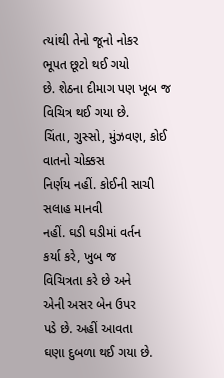ત્યાંથી તેનો જૂનો નોકર
ભૂપત છૂટો થઈ ગયો
છે. શેઠના દીમાગ પણ ખૂબ જ
વિચિત્ર થઈ ગયા છે.
ચિંતા, ગુસ્સો, મુંઝવણ, કોઈ વાતનો ચોક્કસ
નિર્ણય નહીં. કોઈની સાચી સલાહ માનવી
નહીં. ઘડી ઘડીમાં વર્તન
કર્યા કરે, ખુબ જ
વિચિત્રતા કરે છે અને
એની અસર બેન ઉપર
પડે છે. અહીં આવતા
ઘણા દુબળા થઈ ગયા છે.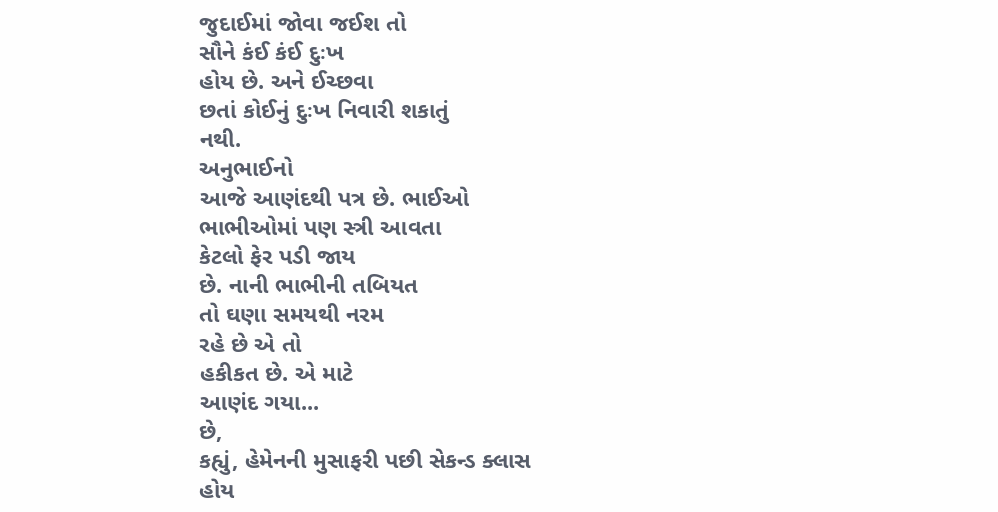જુદાઈમાં જોવા જઈશ તો
સૌને કંઈ કંઈ દુઃખ
હોય છે. અને ઈચ્છવા
છતાં કોઈનું દુઃખ નિવારી શકાતું
નથી.
અનુભાઈનો
આજે આણંદથી પત્ર છે. ભાઈઓ
ભાભીઓમાં પણ સ્ત્રી આવતા
કેટલો ફેર પડી જાય
છે. નાની ભાભીની તબિયત
તો ઘણા સમયથી નરમ
રહે છે એ તો
હકીકત છે. એ માટે
આણંદ ગયા...
છે,
કહ્યું, હેમેનની મુસાફરી પછી સેકન્ડ ક્લાસ
હોય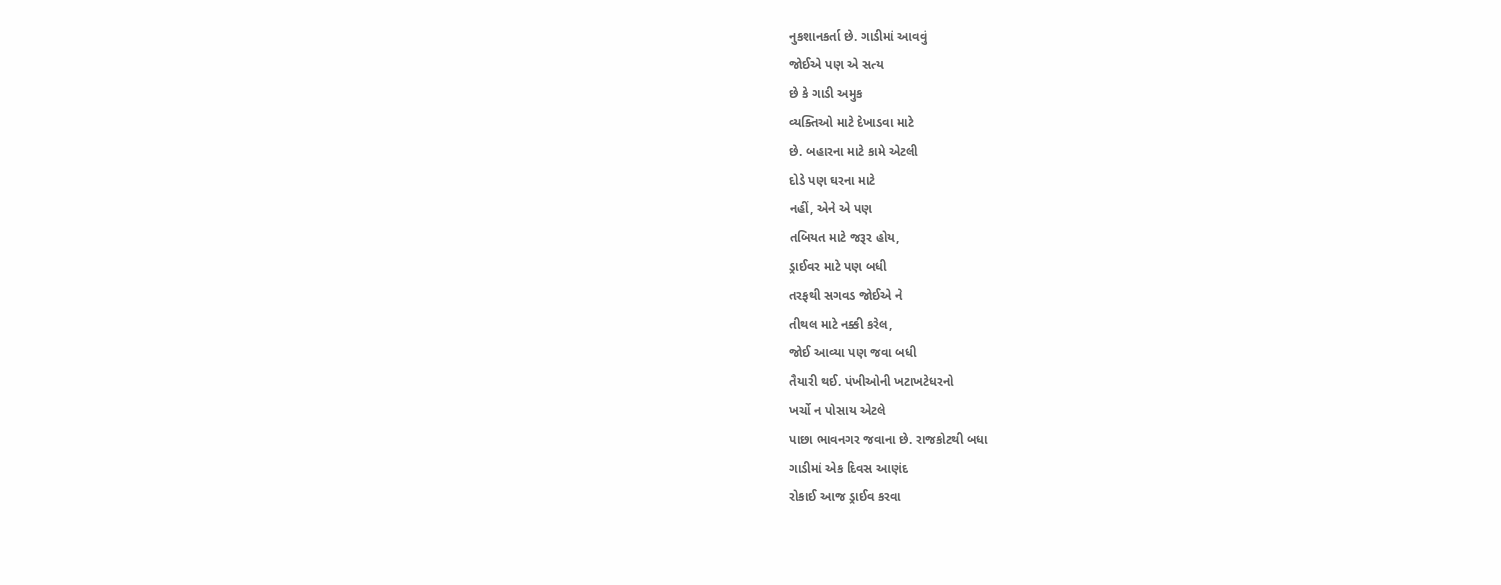નુકશાનકર્તા છે. ગાડીમાં આવવું
જોઈએ પણ એ સત્ય
છે કે ગાડી અમુક
વ્યક્તિઓ માટે દેખાડવા માટે
છે. બહારના માટે કામે એટલી
દોડે પણ ઘરના માટે
નહીં, એને એ પણ
તબિયત માટે જરૂર હોય,
ડ્રાઈવર માટે પણ બધી
તરફથી સગવડ જોઈએ ને
તીથલ માટે નક્કી કરેલ,
જોઈ આવ્યા પણ જવા બધી
તૈયારી થઈ. પંખીઓની ખટાખટેધરનો
ખર્ચો ન પોસાય એટલે
પાછા ભાવનગર જવાના છે. રાજકોટથી બધા
ગાડીમાં એક દિવસ આણંદ
રોકાઈ આજ ડ્રાઈવ કરવા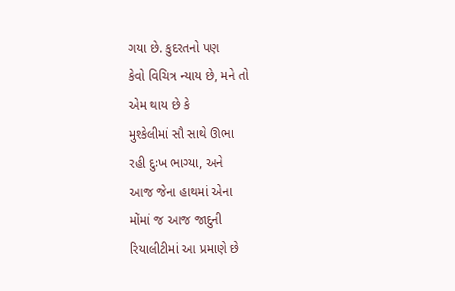ગયા છે. કુદરતનો પણ
કેવો વિચિત્ર ન્યાય છે, મને તો
એમ થાય છે કે
મુશ્કેલીમાં સૌ સાથે ઊભા
રહી દુઃખ ભાગ્યા, અને
આજ જેના હાથમાં એના
મોંમાં જ આજ જાદુની
રિયાલીટીમાં આ પ્રમાણે છે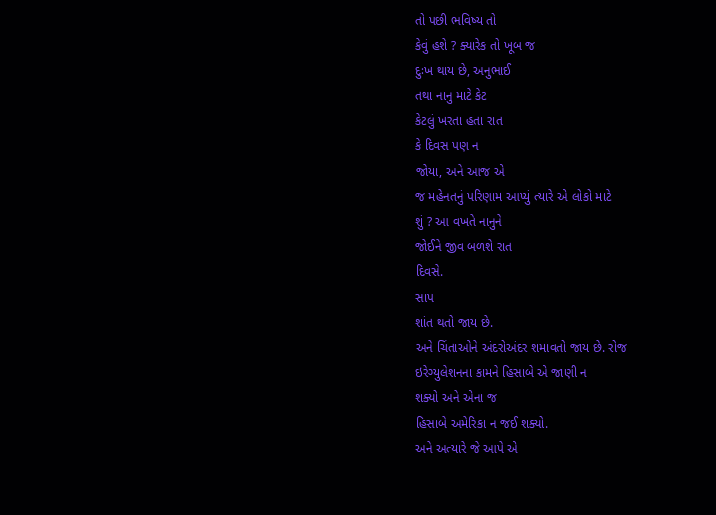તો પછી ભવિષ્ય તો
કેવું હશે ? ક્યારેક તો ખૂબ જ
દુઃખ થાય છે, અનુભાઈ
તથા નાનુ માટે કેટ
કેટલું ખરતા હતા રાત
કે દિવસ પણ ન
જોયા, અને આજ એ
જ મહેનતનું પરિણામ આપ્યું ત્યારે એ લોકો માટે
શું ? આ વખતે નાનુને
જોઈને જીવ બળશે રાત
દિવસે.
સાપ
શાંત થતો જાય છે.
અને ચિંતાઓને અંદરોઅંદર શમાવતો જાય છે. રોજ
ઇરેગ્યુલેશનના કામને હિસાબે એ જાણી ન
શક્યો અને એના જ
હિસાબે અમેરિકા ન જઈ શક્યો.
અને અત્યારે જે આપે એ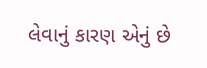લેવાનું કારણ એનું છે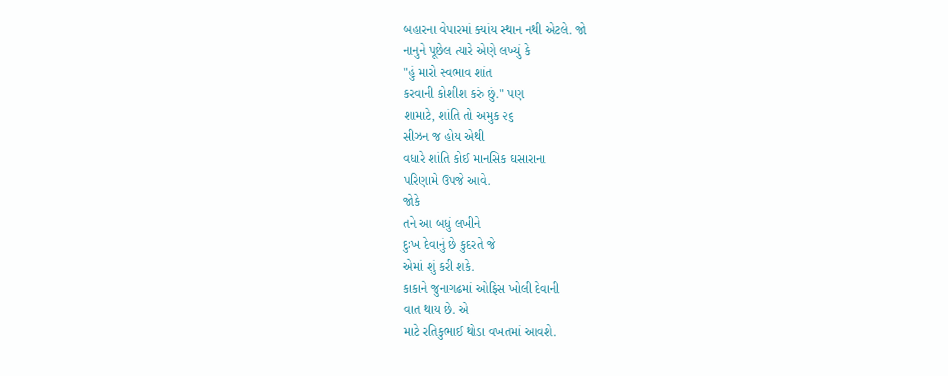બહારના વેપારમાં ક્યાંય સ્થાન નથી એટલે. જો
નાનુને પૂછેલ ત્યારે એણે લખ્યું કે
"હું મારો સ્વભાવ શાંત
કરવાની કોશીશ કરું છું." પણ
શામાટે, શાંતિ તો અમુક ૨૬
સીઝન જ હોય એથી
વધારે શાંતિ કોઈ માનસિક ઘસારાના
પરિણામે ઉપજે આવે.
જોકે
તને આ બધું લખીને
દુઃખ દેવાનું છે કુદરતે જે
એમાં શું કરી શકે.
કાકાને જુનાગઢમાં ઓફિસ ખોલી દેવાની
વાત થાય છે. એ
માટે રતિકુભાઈ થોડા વખતમાં આવશે.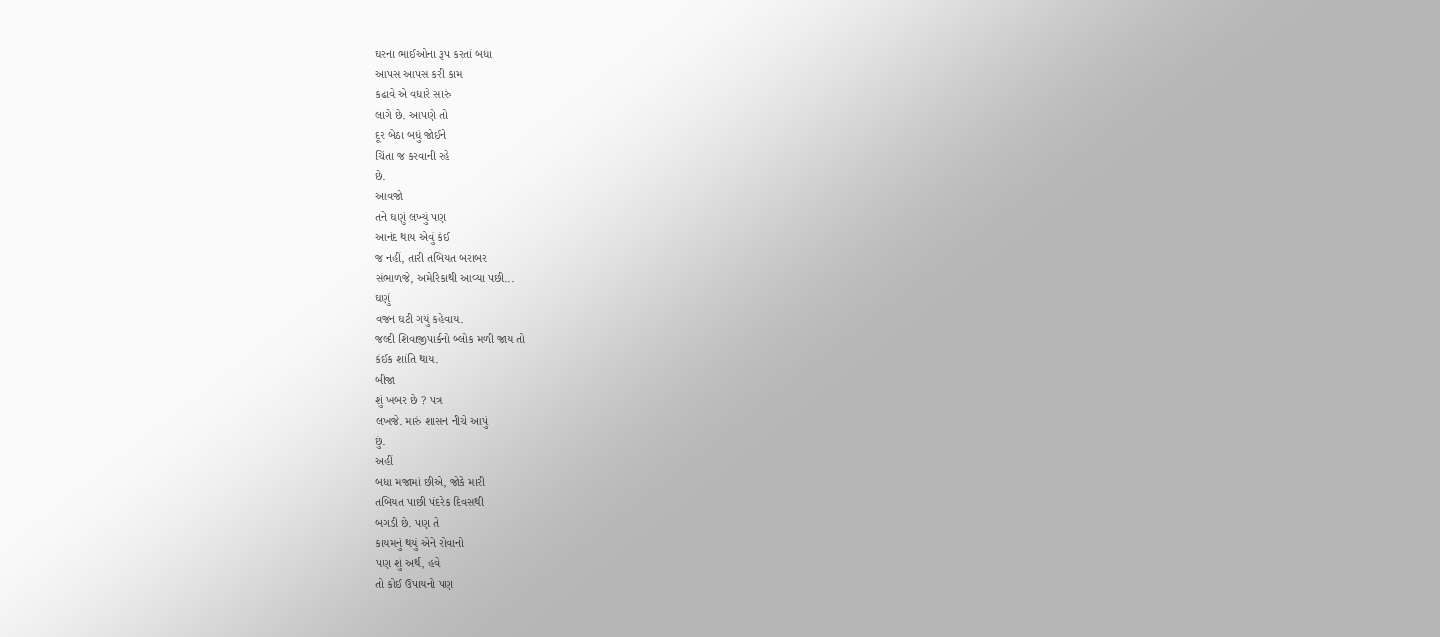ઘરના ભાઈઓના રૂપ કરતાં બધા
આપસ આપસ કરી કામ
કઢાવે એ વધારે સારું
લાગે છે. આપણે તો
દૂર બેઠા બધું જોઈને
ચિંતા જ કરવાની રહે
છે.
આવજો
તને ઘણું લખ્યું પણ
આનંદ થાય એવું કંઈ
જ નહીં, તારી તબિયત બરાબર
સંભાળજે, અમેરિકાથી આવ્યા પછી...
ઘણું
વજન ઘટી ગયું કહેવાય.
જલ્દી શિવાજીપાર્કનો બ્લોક મળી જાય તો
કંઈક શાંતિ થાય.
બીજા
શું ખબર છે ? પત્ર
લખજે. મારું શાસન નીચે આપું
છું.
અહીં
બધા મજામાં છીએ, જોકે મારી
તબિયત પાછી પંદરેક દિવસથી
બગડી છે. પણ તે
કાયમનું થયું એને રોવાનો
પણ શું અર્થ, હવે
તો કોઈ ઉપાયનો પણ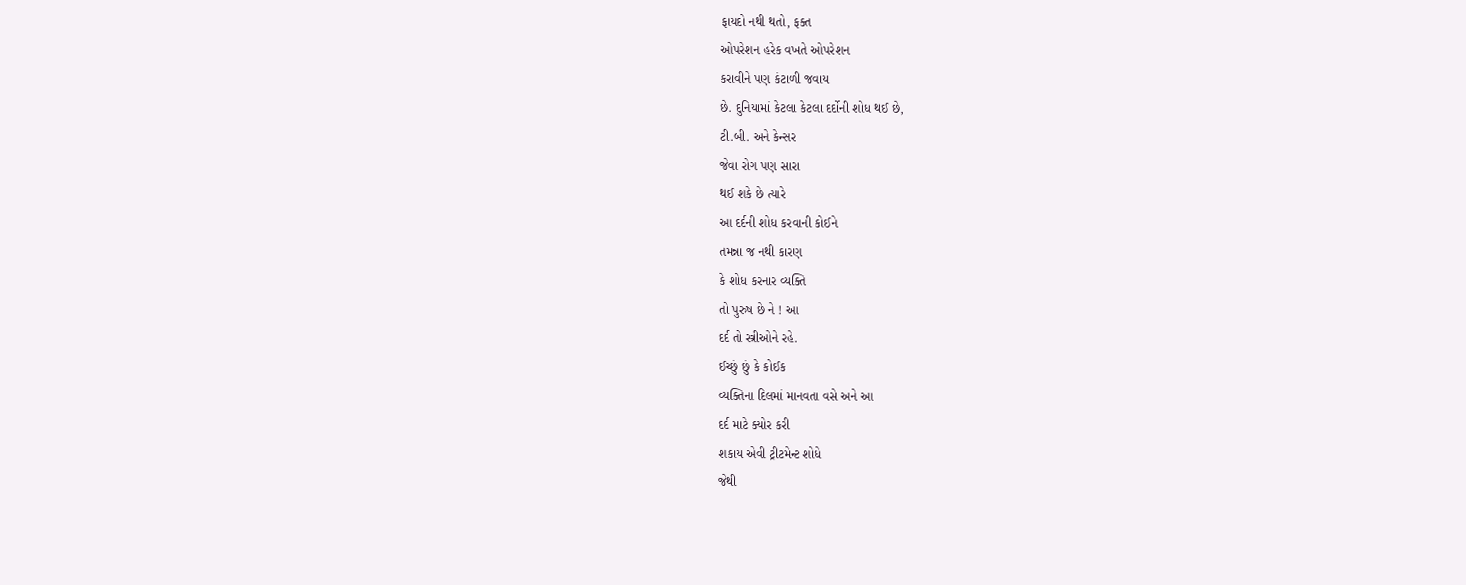ફાયદો નથી થતો, ફક્ત
ઓપરેશન હરેક વખતે ઓપરેશન
કરાવીને પણ કંટાળી જવાય
છે. દુનિયામાં કેટલા કેટલા દર્દોની શોધ થઈ છે,
ટી.બી. અને કેન્સર
જેવા રોગ પણ સારા
થઈ શકે છે ત્યારે
આ દર્દની શોધ કરવાની કોઈને
તમન્ના જ નથી કારણ
કે શોધ કરનાર વ્યક્તિ
તો પુરુષ છે ને ! આ
દર્દ તો સ્ત્રીઓને રહે.
ઈચ્છું છું કે કોઈક
વ્યક્તિના દિલમાં માનવતા વસે અને આ
દર્દ માટે ક્યોર કરી
શકાય એવી ટ્રીટમેન્ટ શોધે
જેથી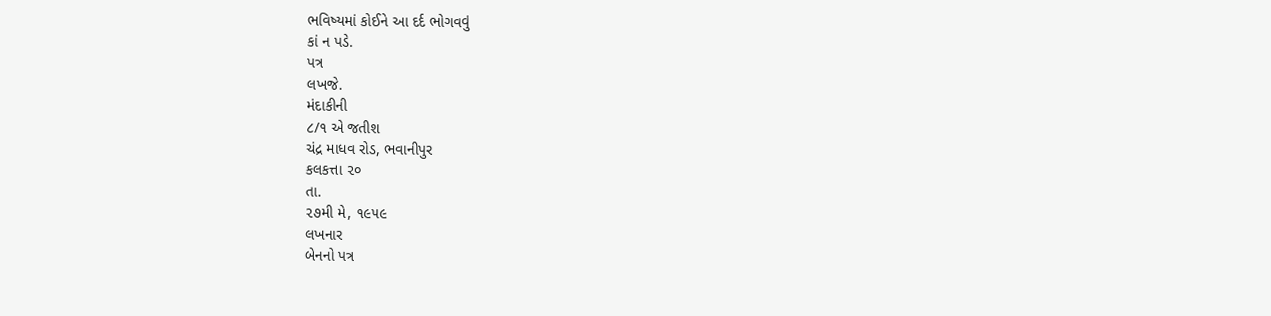ભવિષ્યમાં કોઈને આ દર્દ ભોગવવું
કાં ન પડે.
પત્ર
લખજે.
મંદાકીની
૮/૧ એ જતીશ
ચંદ્ર માધવ રોડ, ભવાનીપુર
કલકત્તા ૨૦
તા.
૨૭મી મે, ૧૯૫૯
લખનાર
બેનનો પત્ર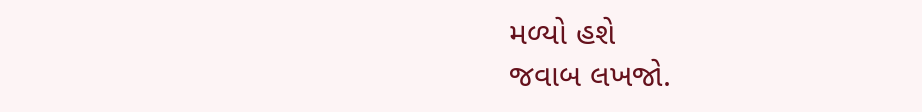મળ્યો હશે
જવાબ લખજો.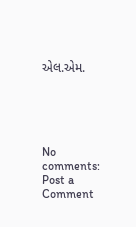એલ.એમ.





No comments:
Post a Comment